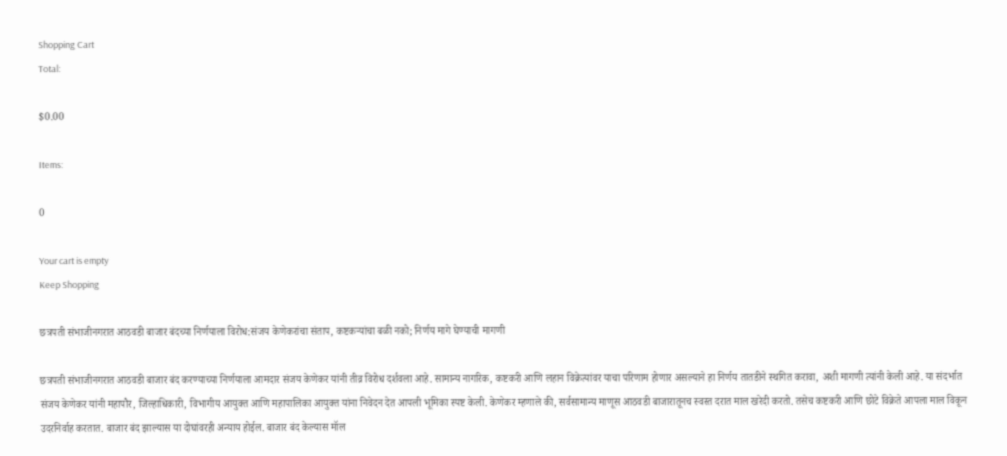Shopping Cart
Total:

$0.00

Items:

0

Your cart is empty
Keep Shopping

छत्रपती संभाजीनगरात आठवडी बाजार बंदच्या निर्णयाला विरोध:संजय केणेकरांचा संताप, कष्टकऱ्यांचा बळी नको; निर्णय मागे घेण्याची मागणी

छत्रपती संभाजीनगरात आठवडी बाजार बंद करण्याच्या निर्णयाला आमदार संजय केणेकर यांनी तीव्र विरोध दर्शवला आहे. सामान्य नागरिक, कष्टकरी आणि लहान विक्रेत्यांवर याचा परिणाम होणार असल्याने हा निर्णय तातडीने स्थगित करावा, अशी मागणी त्यांनी केली आहे. या संदर्भात संजय केणेकर यांनी महापौर, जिल्हाधिकारी, विभागीय आयुक्त आणि महापालिका आयुक्त यांना निवेदन देत आपली भूमिका स्पष्ट केली. केणेकर म्हणाले की, सर्वसामान्य माणूस आठवडी बाजारातूनच स्वस्त दरात माल खरेदी करतो. तसेच कष्टकरी आणि छोटे विक्रेते आपला माल विकून उदरनिर्वाह करतात. बाजार बंद झाल्यास या दोघांवरही अन्याय होईल. बाजार बंद केल्यास मॉल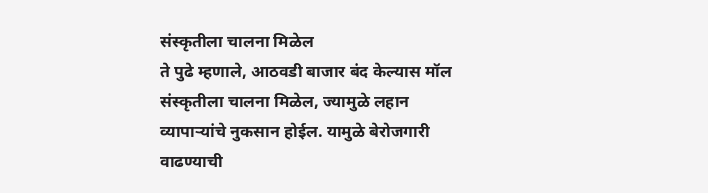संस्कृतीला चालना मिळेल
ते पुढे म्हणाले, आठवडी बाजार बंद केल्यास मॉल संस्कृतीला चालना मिळेल, ज्यामुळे लहान व्यापाऱ्यांचे नुकसान होईल. यामुळे बेरोजगारी वाढण्याची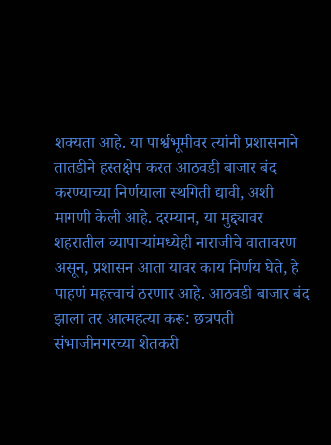शक्यता आहे. या पार्श्वभूमीवर त्यांनी प्रशासनाने तातडीने हस्तक्षेप करत आठवडी बाजार बंद करण्याच्या निर्णयाला स्थगिती द्यावी, अशी मागणी केली आहे. दरम्यान, या मुद्द्यावर शहरातील व्यापाऱ्यांमध्येही नाराजीचे वातावरण असून, प्रशासन आता यावर काय निर्णय घेते, हे पाहणं महत्त्वाचं ठरणार आहे. आठवडी बाजार बंद झाला तर आत्महत्या करू: छत्रपती संभाजीनगरच्या शेतकरी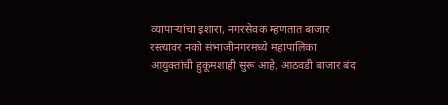व्यापाऱ्यांचा इशारा, नगरसेवक म्हणतात बाजार रस्त्यावर नको संभाजीनगरमध्ये महापालिका आयुक्तांची हुकूमशाही सुरू आहे. आठवडी बाजार बंद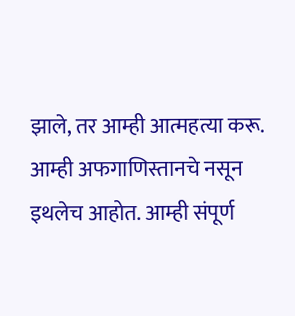झाले, तर आम्ही आत्महत्या करू. आम्ही अफगाणिस्तानचे नसून इथलेच आहोत. आम्ही संपूर्ण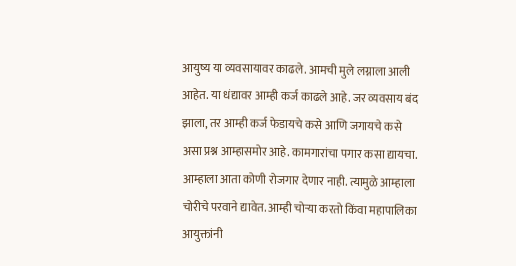आयुष्य या व्यवसायावर काढले. आमची मुले लग्नाला आली आहेत. या धंद्यावर आम्ही कर्ज काढले आहे. जर व्यवसाय बंद झाला, तर आम्ही कर्ज फेडायचे कसे आणि जगायचे कसे असा प्रश्न आम्हासमोर आहे. कामगारांचा पगार कसा द्यायचा. आम्हाला आता कोणी रोजगार देणार नाही. त्यामुळे आम्हाला चोरीचे परवाने द्यावेत. आम्ही चोऱ्या करतो किंवा महापालिका आयुक्तांनी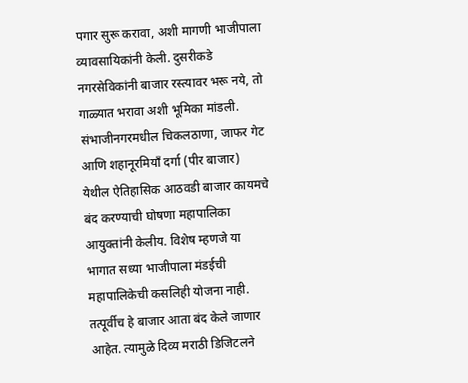पगार सुरू करावा, अशी मागणी भाजीपाला व्यावसायिकांनी केली. दुसरीकडे नगरसेविकांनी बाजार रस्त्यावर भरू नये, तो गाळ्यात भरावा अशी भूमिका मांडली. संभाजीनगरमधील चिकलठाणा, जाफर गेट आणि शहानूरमियाँ दर्गा (पीर बाजार) येथील ऐतिहासिक आठवडी बाजार कायमचे बंद करण्याची घोषणा महापालिका आयुक्तांनी केलीय. विशेष म्हणजे या भागात सध्या भाजीपाला मंडईची महापालिकेची कसलिही योजना नाही. तत्पूर्वीच हे बाजार आता बंद केले जाणार आहेत. त्यामुळे दिव्य मराठी डिजिटलने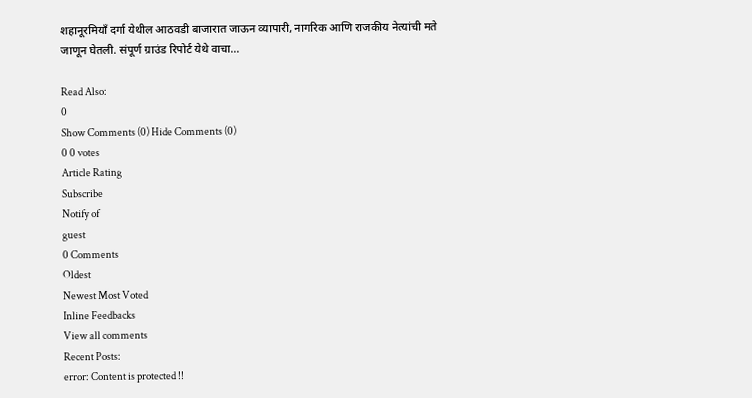शहानूरमियाँ दर्गा येथील आठवडी बाजारात जाऊन व्यापारी, नागरिक आणि राजकीय नेत्यांची मते जाणून घेतली. संपूर्ण ग्राउंड रिपोर्ट येथे वाचा…

Read Also:
0
Show Comments (0) Hide Comments (0)
0 0 votes
Article Rating
Subscribe
Notify of
guest
0 Comments
Oldest
Newest Most Voted
Inline Feedbacks
View all comments
Recent Posts:
error: Content is protected !!